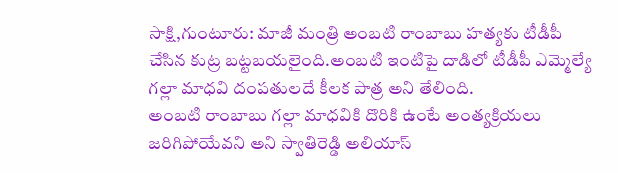సాక్షి,గుంటూరు: మాజీ మంత్రి అంబటి రాంబాబు హత్యకు టీడీపీ చేసిన కుట్ర బట్టబయలైంది.అంబటి ఇంటిపై దాడిలో టీడీపీ ఎమ్మెల్యే గల్లా మాధవి దంపతులదే కీలక పాత్ర అని తేలింది.
అంబటి రాంబాబు గల్లా మాధవికి దొరికి ఉంటే అంత్యక్రియలు జరిగిపోయేవని అని స్వాతిరెడ్డి అలియాస్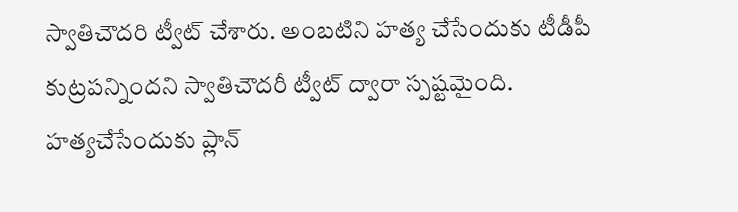స్వాతిచౌదరి ట్వీట్ చేశారు. అంబటిని హత్య చేసేందుకు టీడీపీ కుట్రపన్నిందని స్వాతిచౌదరీ ట్వీట్ ద్వారా స్పష్టమైంది. హత్యచేసేందుకు ప్లాన్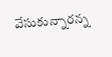వేసుకున్నారన్న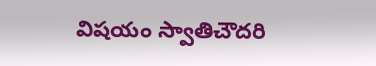విషయం స్వాతిచౌదరి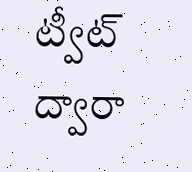ట్వీట్ ద్వారా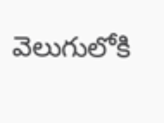వెలుగులోకి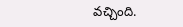వచ్చింది.